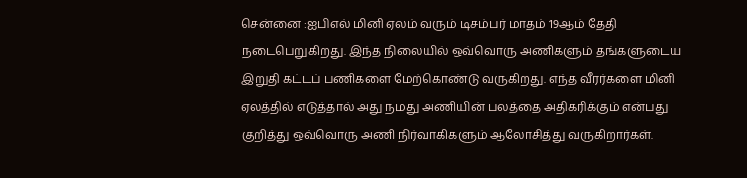சென்னை :ஐபிஎல் மினி ஏலம் வரும் டிசம்பர் மாதம் 19ஆம் தேதி நடைபெறுகிறது. இந்த நிலையில் ஒவ்வொரு அணிகளும் தங்களுடைய இறுதி கட்டப் பணிகளை மேற்கொண்டு வருகிறது. எந்த வீரர்களை மினி ஏலத்தில் எடுத்தால் அது நமது அணியின் பலத்தை அதிகரிக்கும் என்பது குறித்து ஒவ்வொரு அணி நிர்வாகிகளும் ஆலோசித்து வருகிறார்கள்.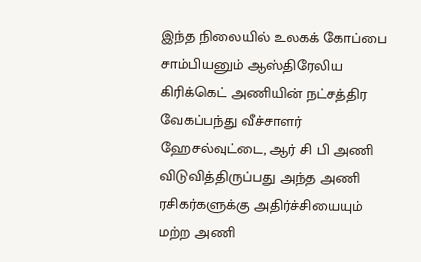இந்த நிலையில் உலகக் கோப்பை சாம்பியனும் ஆஸ்திரேலிய கிரிக்கெட் அணியின் நட்சத்திர வேகப்பந்து வீச்சாளர் ஹேசல்வுட்டை, ஆர் சி பி அணி விடுவித்திருப்பது அந்த அணி ரசிகர்களுக்கு அதிர்ச்சியையும் மற்ற அணி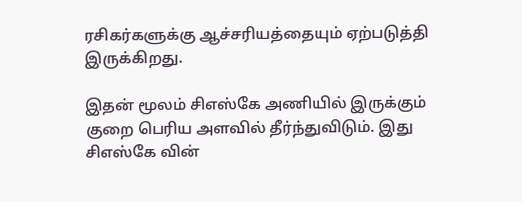ரசிகர்களுக்கு ஆச்சரியத்தையும் ஏற்படுத்தி இருக்கிறது.

இதன் மூலம் சிஎஸ்கே அணியில் இருக்கும் குறை பெரிய அளவில் தீர்ந்துவிடும். இது சிஎஸ்கே வின்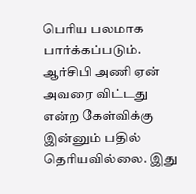பெரிய பலமாக பார்க்கப்படும். ஆர்சிபி அணி ஏன் அவரை விட்டது என்ற கேள்விக்கு இன்னும் பதில் தெரியவில்லை. இது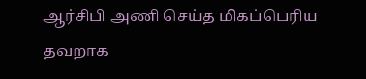ஆர்சிபி அணி செய்த மிகப்பெரிய தவறாக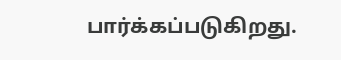பார்க்கப்படுகிறது.